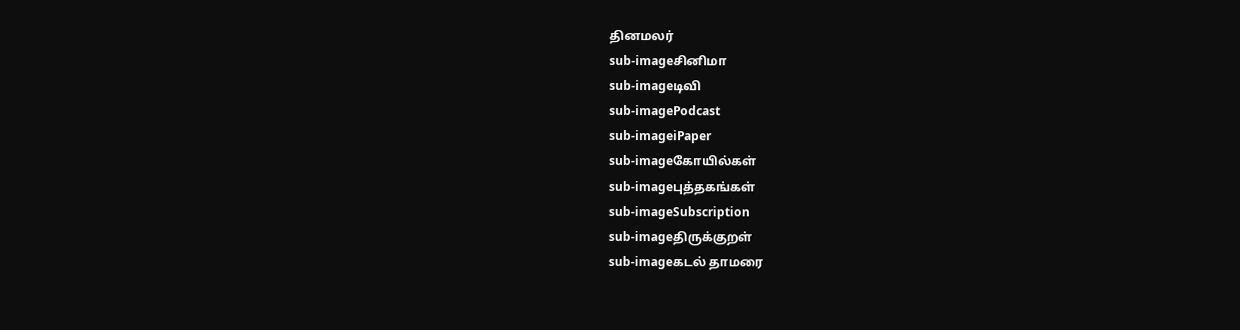தினமலர்
sub-imageசினிமா
sub-imageடிவி
sub-imagePodcast
sub-imageiPaper
sub-imageகோயில்கள்
sub-imageபுத்தகங்கள்
sub-imageSubscription
sub-imageதிருக்குறள்
sub-imageகடல் தாமரை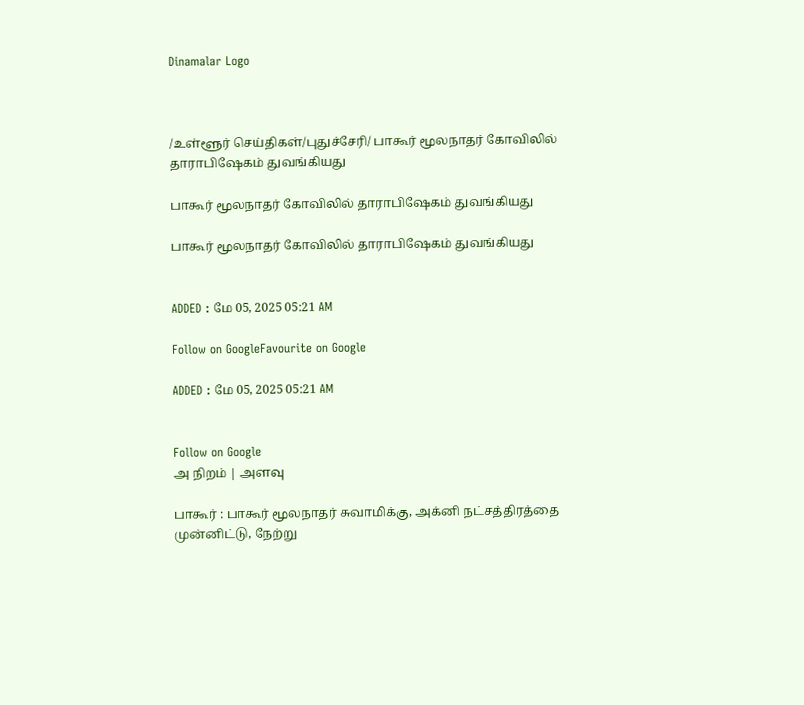Dinamalar Logo



/உள்ளூர் செய்திகள்/புதுச்சேரி/ பாகூர் மூலநாதர் கோவிலில் தாராபிஷேகம் துவங்கியது

பாகூர் மூலநாதர் கோவிலில் தாராபிஷேகம் துவங்கியது

பாகூர் மூலநாதர் கோவிலில் தாராபிஷேகம் துவங்கியது


ADDED : மே 05, 2025 05:21 AM

Follow on GoogleFavourite on Google

ADDED : மே 05, 2025 05:21 AM


Follow on Google
அ நிறம் | அளவு

பாகூர் : பாகூர் மூலநாதர் சுவாமிக்கு, அக்னி நட்சத்திரத்தை முன்னிட்டு, நேற்று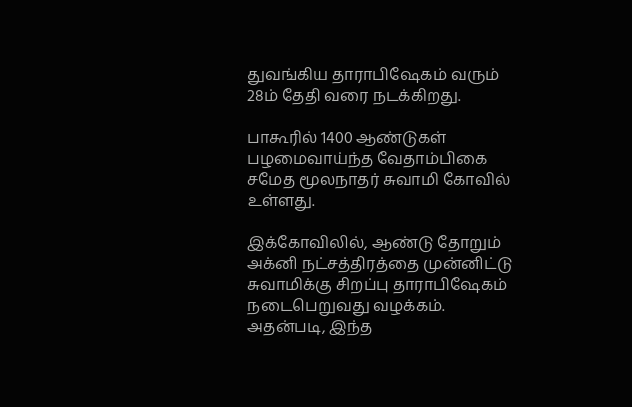துவங்கிய தாராபிஷேகம் வரும் 28ம் தேதி வரை நடக்கிறது.

பாகூரில் 1400 ஆண்டுகள் பழமைவாய்ந்த வேதாம்பிகை சமேத மூலநாதர் சுவாமி கோவில் உள்ளது.

இக்கோவிலில், ஆண்டு தோறும் அக்னி நட்சத்திரத்தை முன்னிட்டு சுவாமிக்கு சிறப்பு தாராபிஷேகம் நடைபெறுவது வழக்கம். அதன்படி, இந்த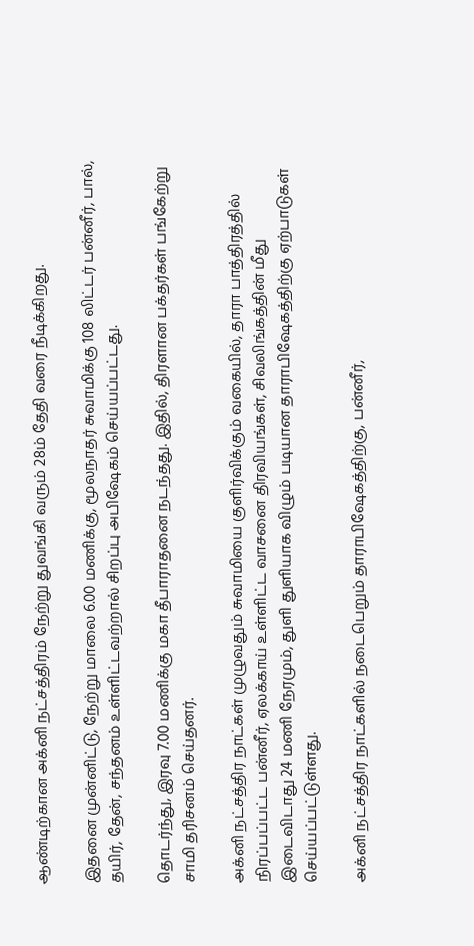ஆண்டிற்கான அக்னி நட்சத்திரம் நேற்று துவங்கி வரும் 28ம் தேதி வரை நீடிக்கிறது.

இதனை முன்னிட்டு, நேற்று மாலை 6.00 மணிக்கு, மூலநாதர் சுவாமிக்கு 108 லிட்டர் பன்னீர், பால், தயிர், தேன், சந்தனம் உள்ளிட்டவற்றால் சிறப்பு அபிஷேகம் செய்யப்பட்டது.

தொடர்ந்து, இரவு 7.00 மணிக்கு மகா தீபாராதனை நடந்தது. இதில், திரளான பக்தர்கள் பங்கேற்று சாமி தரிசனம் செய்தனர்.

அக்னி நட்சத்திர நாட்கள் முழுவதும் சுவாமியை குளிர்விக்கும் வகையில், தாரா பாத்திரத்தில் நிரப்பப்பட்ட பன்னீர், ஏலக்காய் உள்ளிட்ட வாசனை திரவியங்கள், சிவலிங்கத்தின் மீது இடைவிடாது 24 மணி நேரமும், துளி துளியாக விழும் படியான தாராபிஷேகத்திற்கு ஏற்பாடுகள் செய்யப்பட்டுள்ளது.

அக்னி நட்சத்திர நாட்களில் நடைபெறும் தாராபிஷேகத்திற்கு, பன்னீர்,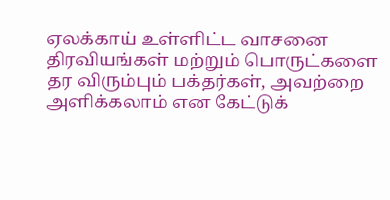ஏலக்காய் உள்ளிட்ட வாசனை திரவியங்கள் மற்றும் பொருட்களை தர விரும்பும் பக்தர்கள், அவற்றை அளிக்கலாம் என கேட்டுக்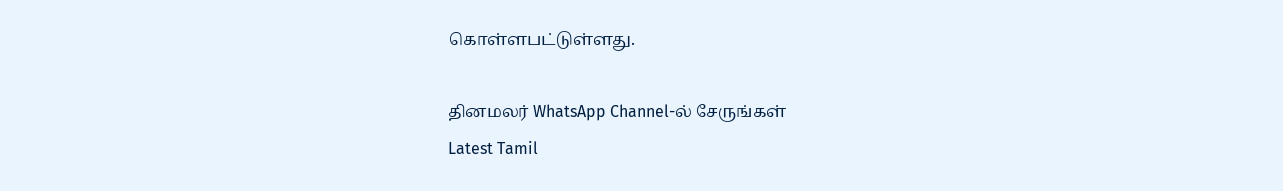கொள்ளபட்டுள்ளது.

தினமலர் WhatsApp Channel-ல் சேருங்கள்
Latest Tamil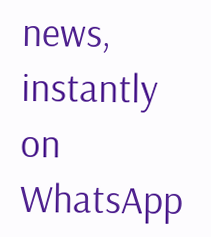news, instantly on WhatsApp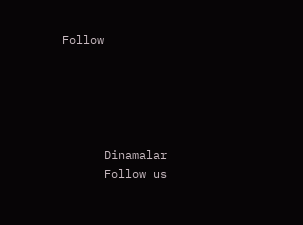Follow





      Dinamalar
      Follow us